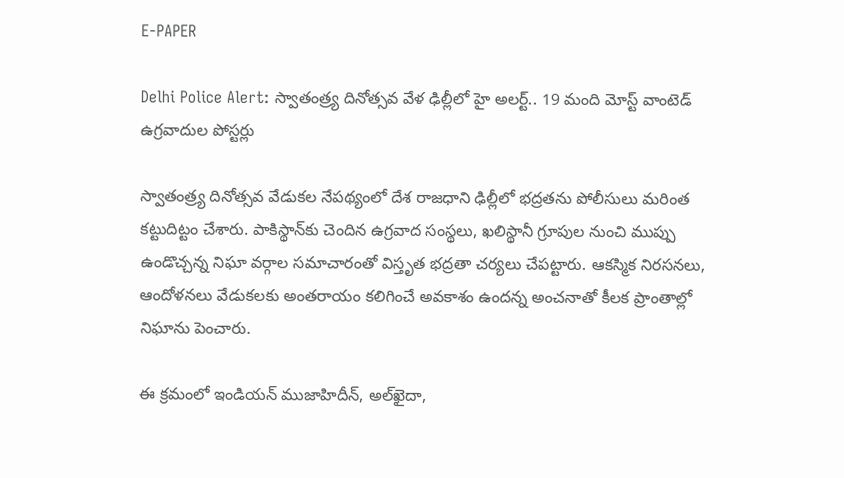E-PAPER

Delhi Police Alert: స్వాతంత్ర్య దినోత్సవ వేళ ఢిల్లీలో హై అలర్ట్.. 19 మంది మోస్ట్ వాంటెడ్ ఉగ్రవాదుల పోస్టర్లు

స్వాతంత్ర్య దినోత్సవ వేడుకల నేపథ్యంలో దేశ రాజధాని ఢిల్లీలో భద్రతను పోలీసులు మరింత కట్టుదిట్టం చేశారు. పాకిస్థాన్‌కు చెందిన ఉగ్రవాద సంస్థలు, ఖలిస్థానీ గ్రూపుల నుంచి ముప్పు ఉండొచ్చన్న నిఘా వర్గాల సమాచారంతో విస్తృత భద్రతా చర్యలు చేపట్టారు. ఆకస్మిక నిరసనలు, ఆందోళనలు వేడుకలకు అంతరాయం కలిగించే అవకాశం ఉందన్న అంచనాతో కీలక ప్రాంతాల్లో నిఘాను పెంచారు.

ఈ క్రమంలో ఇండియన్ ముజాహిదీన్, అల్‌ఖైదా,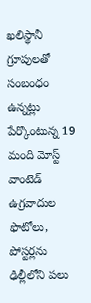ఖలిస్థానీ గ్రూపులతో సంబంధం ఉన్నట్లు పేర్కొంటున్న 19 మంది మోస్ట్ వాంటెడ్ ఉగ్రవాదుల ఫొటోలు, పోస్టర్లను ఢిల్లీలోని పలు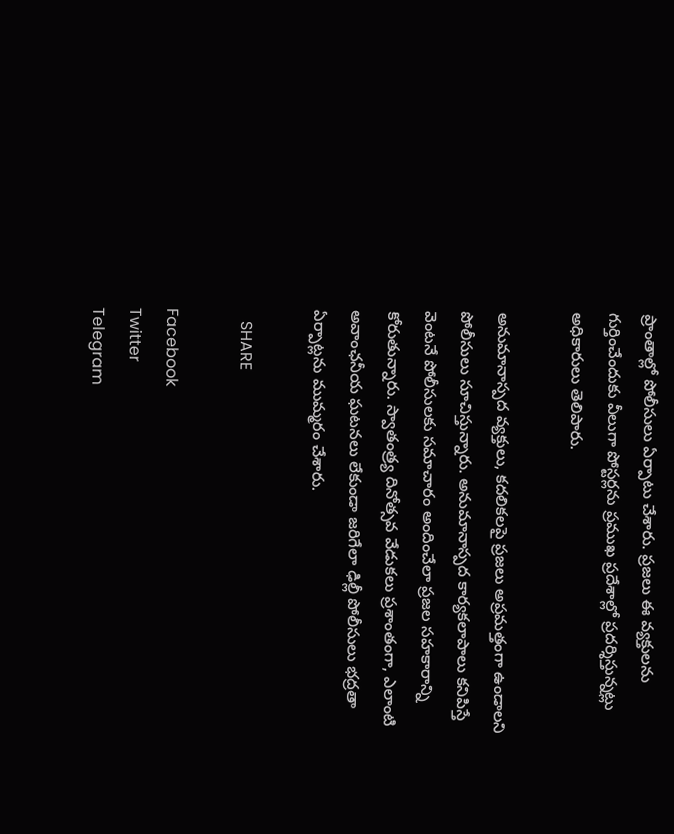ప్రాంతాల్లో పోలీసులు ఏర్పాటు చేశారు. ప్రజలు ఈ వ్యక్తులను గుర్తించేందుకు వీలుగా పోస్టర్లను ప్రముఖ ప్రదేశాల్లో ప్రదర్శిస్తున్నట్లు అధికారులు తెలిపారు.

అనుమానాస్పద వ్యక్తులు, కదలికలపై ప్రజలు అప్రమత్తంగా ఉండాలని పోలీసులు సూచిస్తున్నారు. అనుమానాస్పద కార్యకలాపాలు కనిపిస్తే వెంటనే పోలీసులకు సమాచారం అందించేలా ప్రజల సహకారాన్ని కోరుతున్నారు. స్వాతంత్ర్య దినోత్సవ వేడుకలు ప్రశాంతంగా, ఎలాంటి అవాంఛనీయ ఘటనలు లేకుండా జరిగేలా ఢిల్లీ పోలీసులు భద్రతా ఏర్పాట్లను ముమ్మరం చేశారు.

   SHARE

Facebook
Twitter
Telegram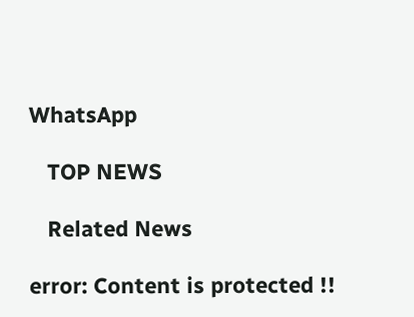WhatsApp

   TOP NEWS

   Related News

error: Content is protected !!